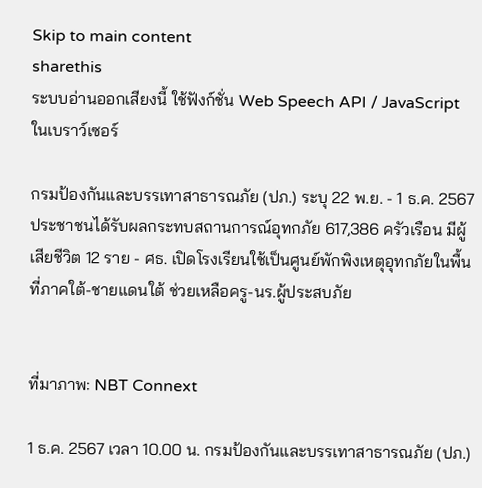Skip to main content
sharethis
ระบบอ่านออกเสียงนี้ ใช้ฟังก์ชั่น Web Speech API / JavaScript ในเบราว์เซอร์

กรมป้องกันและบรรเทาสาธารณภัย (ปภ.) ระบุ 22 พ.ย. - 1 ธ.ค. 2567 ประชาชนได้รับผลกระทบสถานการณ์อุทกภัย 617,386 ครัวเรือน มีผู้เสียชีวิต 12 ราย - ศธ. เปิดโรงเรียนใช้เป็นศูนย์พักพิงเหตุอุทกภัยในพื้นที่ภาคใต้-ชายแดนใต้ ช่วยเหลือครู-นร.ผู้ประสบภัย


ที่มาภาพ: NBT Connext

1 ธ.ค. 2567 เวลา 10.00 น. กรมป้องกันและบรรเทาสาธารณภัย (ปภ.)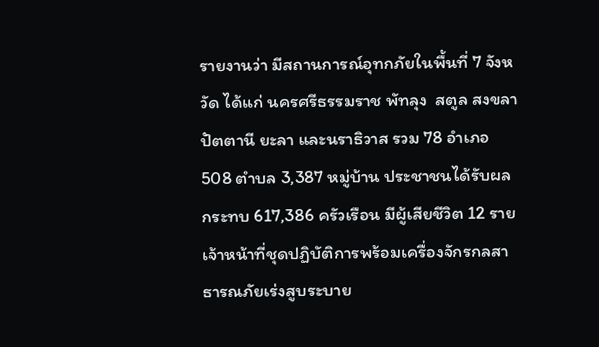รายงานว่า มีสถานการณ์อุทกภัยในพื้นที่ 7 จังหวัด ได้แก่ นครศรีธรรมราช พัทลุง  สตูล สงขลา ปัตตานี ยะลา และนราธิวาส รวม 78 อำเภอ 508 ตำบล 3,387 หมู่บ้าน ประชาชนได้รับผลกระทบ 617,386 ครัวเรือน มีผู้เสียชีวิต 12 ราย เจ้าหน้าที่ชุดปฏิบัติการพร้อมเครื่องจักรกลสาธารณภัยเร่งสูบระบาย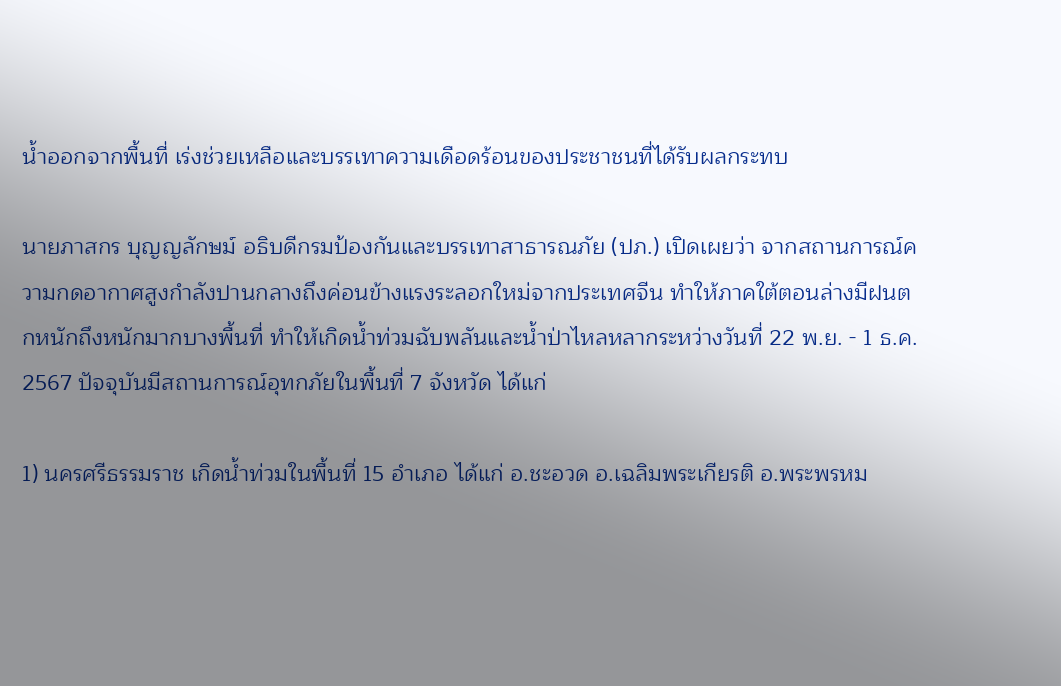น้ำออกจากพื้นที่ เร่งช่วยเหลือและบรรเทาความเดือดร้อนของประชาชนที่ได้รับผลกระทบ

นายภาสกร บุญญลักษม์ อธิบดีกรมป้องกันและบรรเทาสาธารณภัย (ปภ.) เปิดเผยว่า จากสถานการณ์ความกดอากาศสูงกำลังปานกลางถึงค่อนข้างแรงระลอกใหม่จากประเทศจีน ทำให้ภาคใต้ตอนล่างมีฝนตกหนักถึงหนักมากบางพื้นที่ ทําให้เกิดน้ำท่วมฉับพลันและน้ำป่าไหลหลากระหว่างวันที่ 22 พ.ย. - 1 ธ.ค. 2567 ปัจจุบันมีสถานการณ์อุทกภัยในพื้นที่ 7 จังหวัด ได้แก่

1) นครศรีธรรมราช เกิดน้ำท่วมในพื้นที่ 15 อำเภอ ได้แก่ อ.ชะอวด อ.เฉลิมพระเกียรติ อ.พระพรหม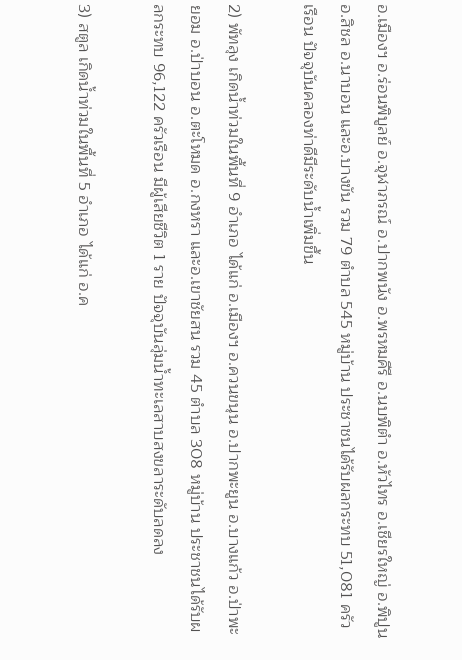อ.เมืองฯ อ.ร่อนพิบูลย์ อ.จุฬาภรณ์ อ.ปากพนัง อ.พรหมคีรี อ.นบพิตำ อ.หัวไทร อ.เชียรใหญ่ อ.พิปูน อ.สิชล อ.นาบอน และอ.บางขัน รวม 79 ตำบล 545 หมู่บ้าน ประชาชนได้รับผลกระทบ 51,081 ครัวเรือน ปัจจุบันคลองท่าดีมีระดับน้ำเพิ่มขึ้น

2) พัทลุง เกิดน้ำท่วมในพื้นที่ 9 อำเภอ ได้แก่ อ.เมืองฯ อ.ควนขนุน อ.ปากพะยูน อ.บางแก้ว อ.ป่าพะยอม อ.ป่าบอน อ.ตะโหมด อ.กงหรา และอ.เขาชัยสน รวม 45 ตำบล 308 หมู่บ้าน ประชาชนได้รับผลกระทบ 96,122 ครัวเรือน มีผู้เสียชีวิต 1 ราย ปัจจุบันลุ่มน้ำทะเลสาบสงขลาระดับลดลง

3) สตูล เกิดน้ำท่วมในพื้นที่ 5 อำเภอ ได้แก่ อ.ค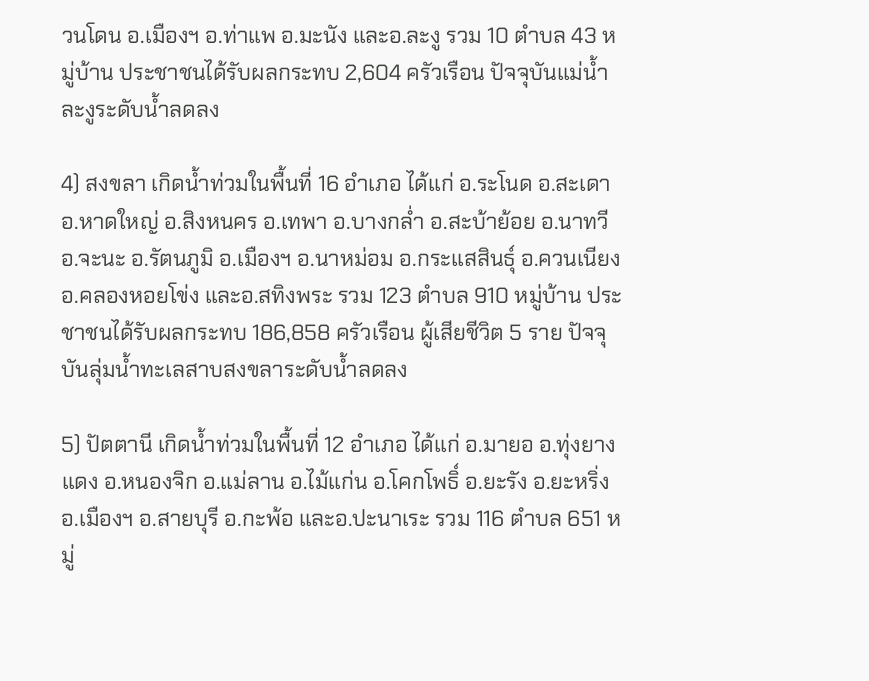วนโดน อ.เมืองฯ อ.ท่าแพ อ.มะนัง และอ.ละงู รวม 10 ตำบล 43 หมู่บ้าน ประชาชนได้รับผลกระทบ 2,604 ครัวเรือน ปัจจุบันแม่น้ำละงูระดับน้ำลดลง

4) สงขลา เกิดน้ำท่วมในพื้นที่ 16 อำเภอ ได้แก่ อ.ระโนด อ.สะเดา อ.หาดใหญ่ อ.สิงหนคร อ.เทพา อ.บางกล่ำ อ.สะบ้าย้อย อ.นาทวี อ.จะนะ อ.รัตนภูมิ อ.เมืองฯ อ.นาหม่อม อ.กระแสสินธุ์ อ.ควนเนียง อ.คลองหอยโข่ง และอ.สทิงพระ รวม 123 ตำบล 910 หมู่บ้าน ประชาชนได้รับผลกระทบ 186,858 ครัวเรือน ผู้เสียชีวิต 5 ราย ปัจจุบันลุ่มน้ำทะเลสาบสงขลาระดับน้ำลดลง

5) ปัตตานี เกิดน้ำท่วมในพื้นที่ 12 อำเภอ ได้แก่ อ.มายอ อ.ทุ่งยางแดง อ.หนองจิก อ.แม่ลาน อ.ไม้แก่น อ.โคกโพธิ์ อ.ยะรัง อ.ยะหริ่ง อ.เมืองฯ อ.สายบุรี อ.กะพ้อ และอ.ปะนาเระ รวม 116 ตำบล 651 หมู่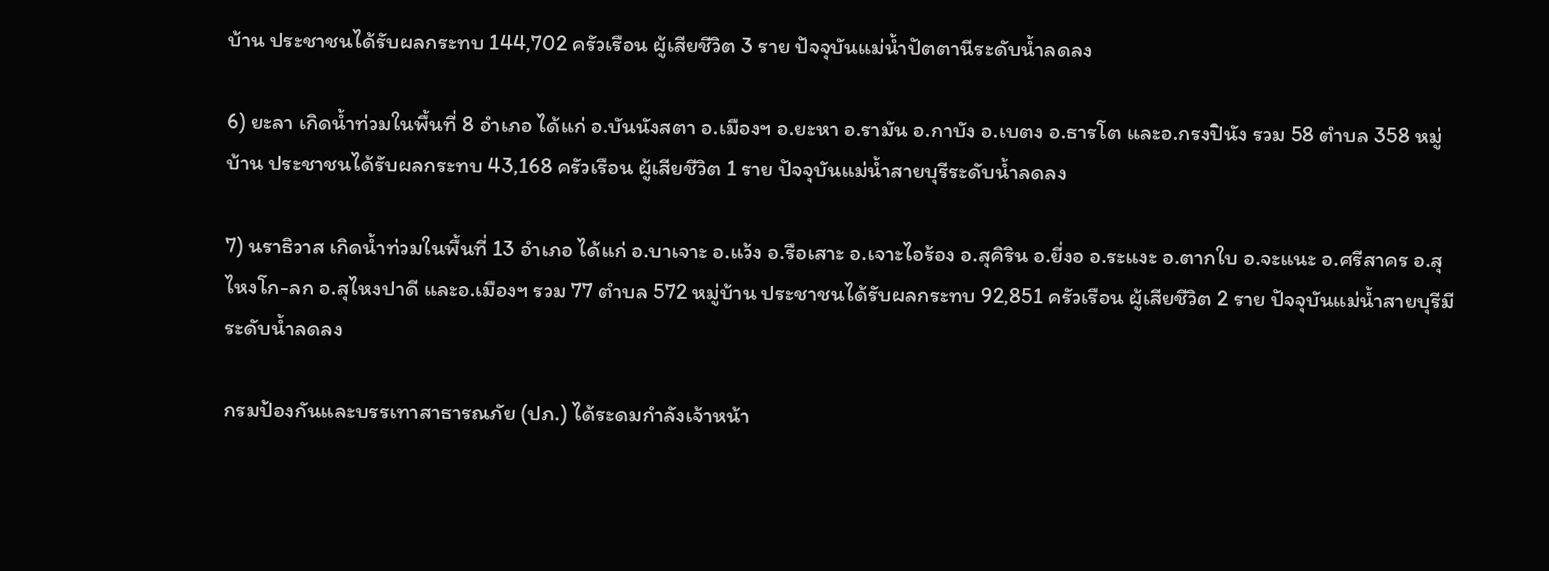บ้าน ประชาชนได้รับผลกระทบ 144,702 ครัวเรือน ผู้เสียชีวิต 3 ราย ปัจจุบันแม่น้ำปัตตานีระดับน้ำลดลง

6) ยะลา เกิดน้ำท่วมในพื้นที่ 8 อำเภอ ได้แก่ อ.บันนังสตา อ.เมืองฯ อ.ยะหา อ.รามัน อ.กาบัง อ.เบตง อ.ธารโต และอ.กรงปินัง รวม 58 ตำบล 358 หมู่บ้าน ประชาชนได้รับผลกระทบ 43,168 ครัวเรือน ผู้เสียชีวิต 1 ราย ปัจจุบันแม่น้ำสายบุรีระดับน้ำลดลง

7) นราธิวาส เกิดน้ำท่วมในพื้นที่ 13 อำเภอ ได้แก่ อ.บาเจาะ อ.แว้ง อ.รือเสาะ อ.เจาะไอร้อง อ.สุคิริน อ.ยี่งอ อ.ระแงะ อ.ตากใบ อ.จะแนะ อ.ศรีสาคร อ.สุไหงโก-ลก อ.สุไหงปาดี และอ.เมืองฯ รวม 77 ตำบล 572 หมู่บ้าน ประชาชนได้รับผลกระทบ 92,851 ครัวเรือน ผู้เสียชีวิต 2 ราย ปัจจุบันแม่น้ำสายบุรีมีระดับน้ำลดลง

กรมป้องกันและบรรเทาสาธารณภัย (ปภ.) ได้ระดมกำลังเจ้าหน้า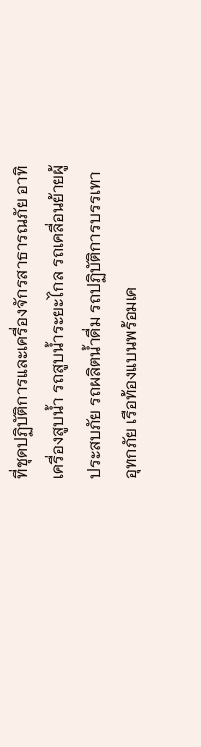ที่ชุดปฏิบัติการและเครื่องจักรสาธารณภัย อาทิ เครื่องสูบน้ำ รถสูบน้ำระยะไกล รถเคลื่อนย้ายผู้ประสบภัย รถผลิตน้ำดื่ม รถปฏิบัติการบรรเทาอุทกภัย เรือท้องแบนพร้อมเค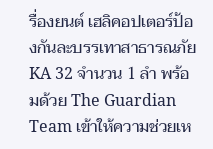รื่องยนต์ เฮลิคอปเตอร์ป้องกันละบรรเทาสาธารณภัย KA 32 จำนวน 1 ลำ พร้อมด้วย The Guardian Team เข้าให้ความช่วยเห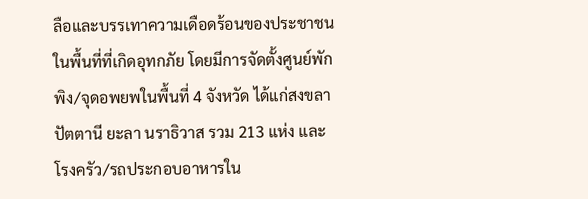ลือและบรรเทาความเดือดร้อนของประชาชนในพื้นที่ที่เกิดอุทกภัย โดยมีการจัดตั้งศูนย์พักพิง/จุดอพยพในพื้นที่ 4 จังหวัด ได้แก่สงขลา ปัตตานี ยะลา นราธิวาส รวม 213 แห่ง และโรงครัว/รถประกอบอาหารใน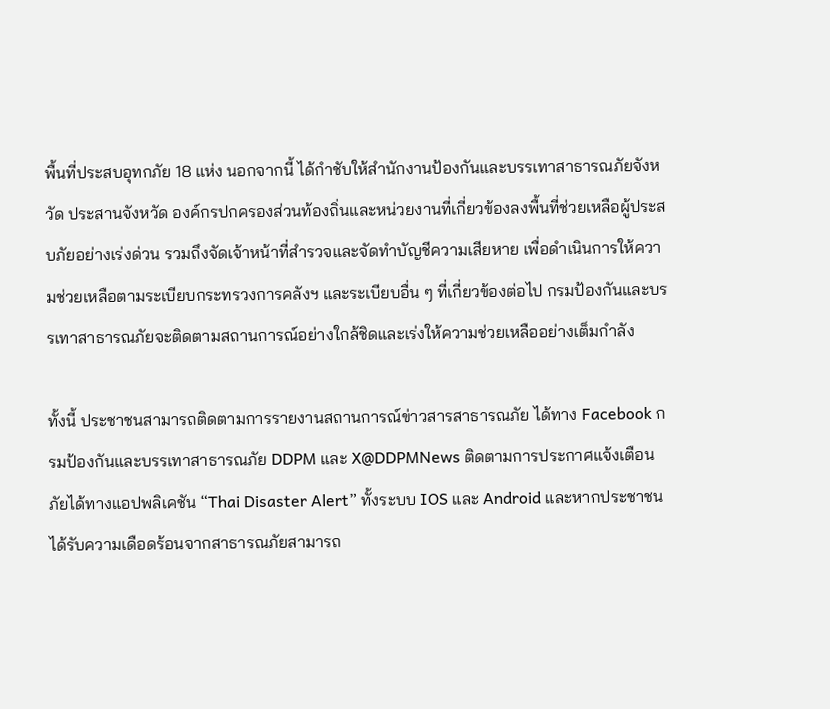พื้นที่ประสบอุทกภัย 18 แห่ง นอกจากนี้ ได้กำชับให้สำนักงานป้องกันและบรรเทาสาธารณภัยจังหวัด ประสานจังหวัด องค์กรปกครองส่วนท้องถิ่นและหน่วยงานที่เกี่ยวข้องลงพื้นที่ช่วยเหลือผู้ประสบภัยอย่างเร่งด่วน รวมถึงจัดเจ้าหน้าที่สำรวจและจัดทำบัญชีความเสียหาย เพื่อดำเนินการให้ความช่วยเหลือตามระเบียบกระทรวงการคลังฯ และระเบียบอื่น ๆ ที่เกี่ยวข้องต่อไป กรมป้องกันและบรรเทาสาธารณภัยจะติดตามสถานการณ์อย่างใกล้ชิดและเร่งให้ความช่วยเหลืออย่างเต็มกำลัง

ทั้งนี้ ประชาชนสามารถติดตามการรายงานสถานการณ์ข่าวสารสาธารณภัย ได้ทาง Facebook กรมป้องกันและบรรเทาสาธารณภัย DDPM และ X@DDPMNews ติดตามการประกาศแจ้งเตือนภัยได้ทางแอปพลิเคชัน “Thai Disaster Alert” ทั้งระบบ IOS และ Android และหากประชาชนได้รับความเดือดร้อนจากสาธารณภัยสามารถ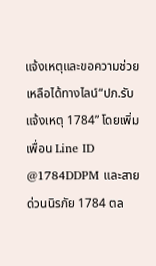แจ้งเหตุและขอความช่วยเหลือได้ทางไลน์“ปภ.รับแจ้งเหตุ 1784” โดยเพิ่มเพื่อน Line ID @1784DDPM และสายด่วนนิรภัย 1784 ตล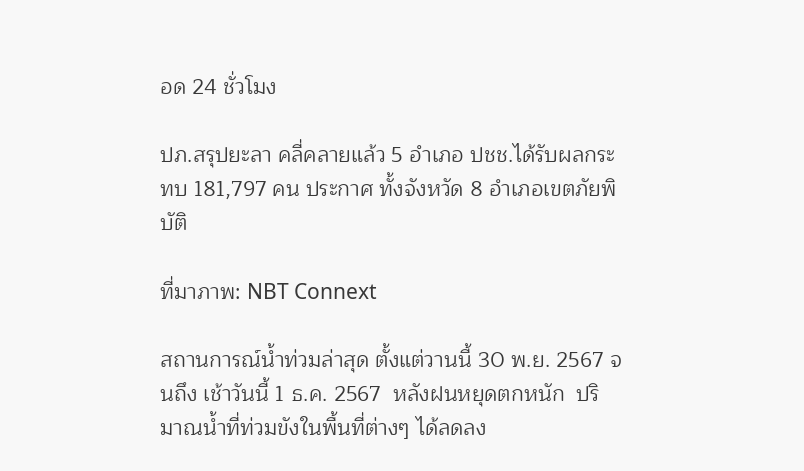อด 24 ชั่วโมง

ปภ.สรุปยะลา คลี่คลายแล้ว 5 อำเภอ ปชช.ได้รับผลกระทบ 181,797 คน ประกาศ ทั้งจังหวัด 8 อำเภอเขตภัยพิบัติ

ที่มาภาพ: NBT Connext

สถานการณ์น้ำท่วมล่าสุด ตั้งแต่วานนี้ 30 พ.ย. 2567 จนถึง เช้าวันนี้ 1 ธ.ค. 2567  หลังฝนหยุดตกหนัก  ปริมาณน้ำที่ท่วมขังในพื้นที่ต่างๆ ได้ลดลง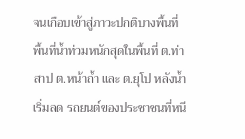จนเกือบเข้าสู่ภาวะปกติบางพื้นที่ พื้นที่น้ำท่วมหนักสุดในพื้นที่ ต.ท่าสาป ต.หน้าถ้ำ และ ต.ยุโป หลังน้ำเริ่มลด รถยนต์ของประชาชนที่หนี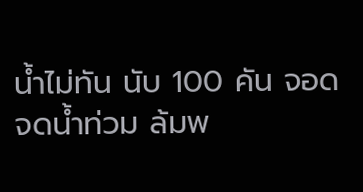น้ำไม่ทัน นับ 100 คัน จอดจดน้ำท่วม ล้มพ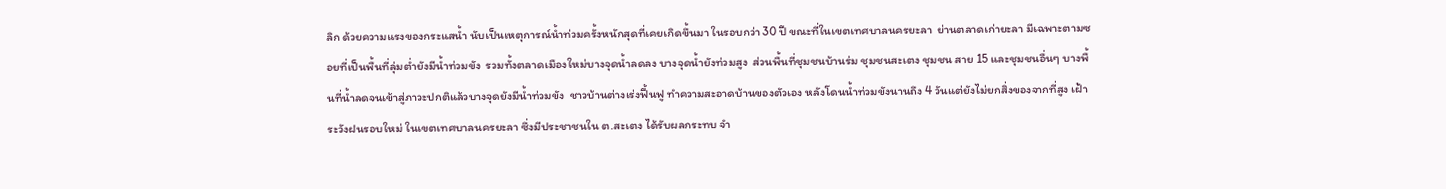ลิก ด้วยความแรงของกระแสน้ำ นับเป็นเหตุการณ์น้ำท่วมครั้งหนักสุดที่เคยเกิดขึ้นมา ในรอบกว่า 30 ปี ขณะที่ในเขตเทศบาลนครยะลา  ย่านตลาดเก่ายะลา มีเฉพาะตามซอยที่เป็นพื้นที่ลุ่มต่ำยังมีน้ำท่วมขัง  รวมทั้งตลาดเมืองใหม่บางจุดน้ำลดลง บางจุดน้ำยังท่วมสูง  ส่วนพื้นที่ชุมชนบ้านร่ม ชุมชนสะเตง ชุมชน สาย 15 และชุมชนอื่นๆ บางพื้นที่น้ำลดจนเข้าสู่ภาวะปกติแล้วบางจุดยังมีน้ำท่วมขัง  ชาวบ้านต่างเร่งฟื้นฟู ทำความสะอาดบ้านของตัวเอง หลังโดนน้ำท่วมขังนานถึง 4 วันแต่ยังไม่ยกสิ่งของจากที่สูง เฝ้าระวังฝนรอบใหม่ ในเขตเทศบาลนครยะลา ซึ่งมีประชาชนใน ต.สะเตง ได้รับผลกระทบ จำ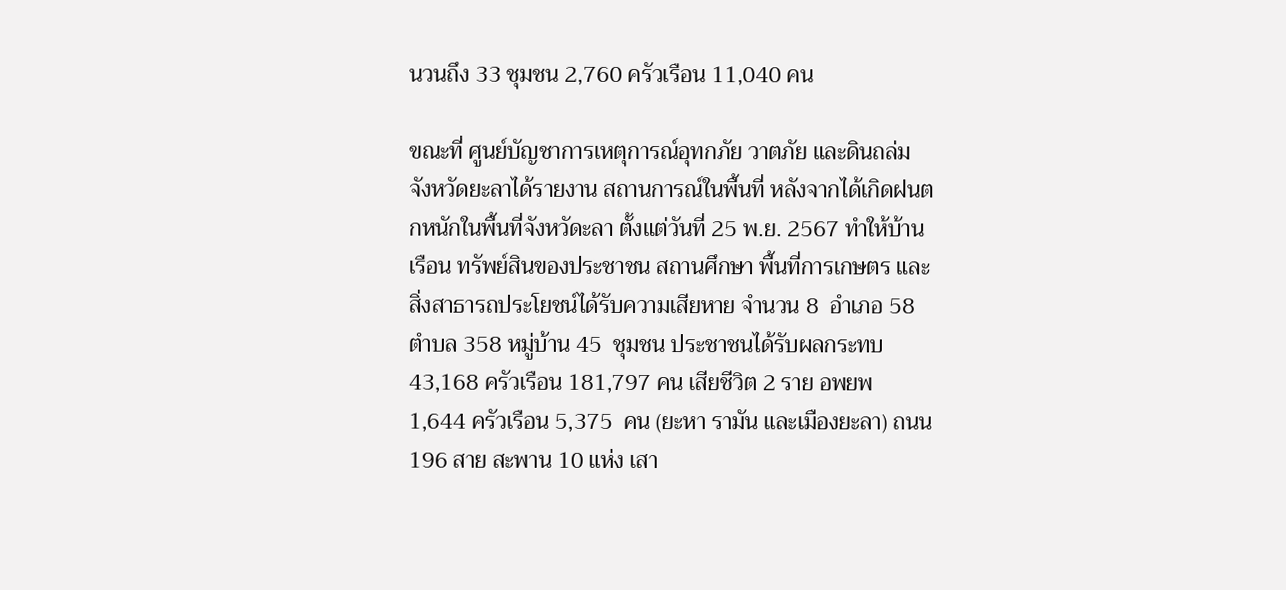นวนถึง 33 ชุมชน 2,760 ครัวเรือน 11,040 คน

ขณะที่ ศูนย์บัญชาการเหตุการณ์อุทกภัย วาตภัย และดินถล่ม จังหวัดยะลาได้รายงาน สถานการณ์ในพื้นที่ หลังจากได้เกิดฝนตกหนักในพื้นที่จังหวัดะลา ตั้งแต่วันที่ 25 พ.ย. 2567 ทำให้บ้านเรือน ทรัพย์สินของประชาชน สถานศึกษา พื้นที่การเกษตร และสิ่งสาธารถประโยชน์ได้รับความเสียหาย จำนวน 8  อำเภอ 58  ตำบล 358 หมู่บ้าน 45  ชุมชน ประชาชนได้รับผลกระทบ  43,168 ครัวเรือน 181,797 คน เสียชีวิต 2 ราย อพยพ 1,644 ครัวเรือน 5,375  คน (ยะหา รามัน และเมืองยะลา) ถนน 196 สาย สะพาน 10 แห่ง เสา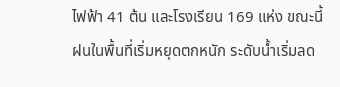ไฟฟ้า 41 ต้น และโรงเรียน 169 แห่ง ขณะนี้ฝนในพื้นที่เริ่มหยุดตกหนัก ระดับน้ำเริ่มลด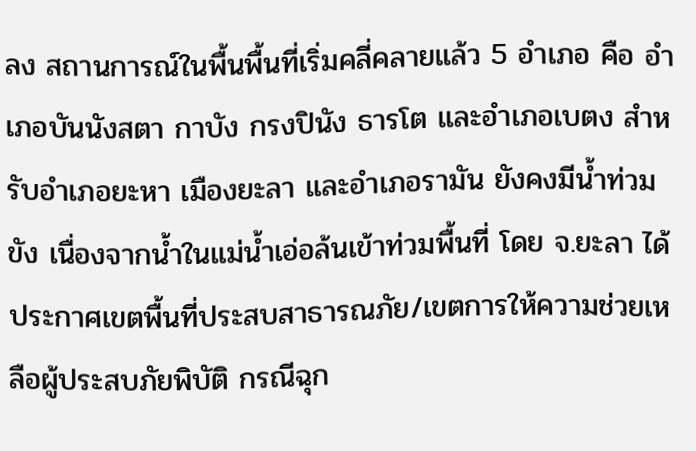ลง สถานการณ์ในพื้นพื้นที่เริ่มคลี่คลายแล้ว 5 อำเภอ คือ อำเภอบันนังสตา กาบัง กรงปินัง ธารโต และอำเภอเบตง สำหรับอำเภอยะหา เมืองยะลา และอำเภอรามัน ยังคงมีน้ำท่วมขัง เนื่องจากน้ำในแม่น้ำเอ่อล้นเข้าท่วมพื้นที่ โดย จ.ยะลา ได้ประกาศเขตพื้นที่ประสบสาธารณภัย/เขตการให้ความช่วยเหลือผู้ประสบภัยพิบัติ กรณีฉุก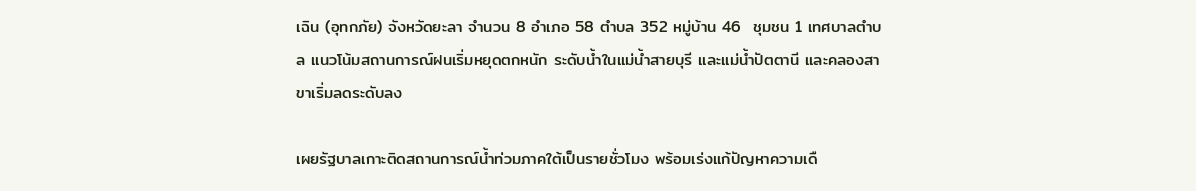เฉิน (อุทกภัย) จังหวัดยะลา จำนวน 8 อำเภอ 58 ตำบล 352 หมู่บ้าน 46  ชุมชน 1 เทศบาลตำบล แนวโน้มสถานการณ์ฝนเริ่มหยุดตกหนัก ระดับน้ำในแม่น้ำสายบุรี และแม่น้ำปัตตานี และคลองสาขาเริ่มลดระดับลง

เผยรัฐบาลเกาะติดสถานการณ์น้ำท่วมภาคใต้เป็นรายชั่วโมง พร้อมเร่งแก้ปัญหาความเดื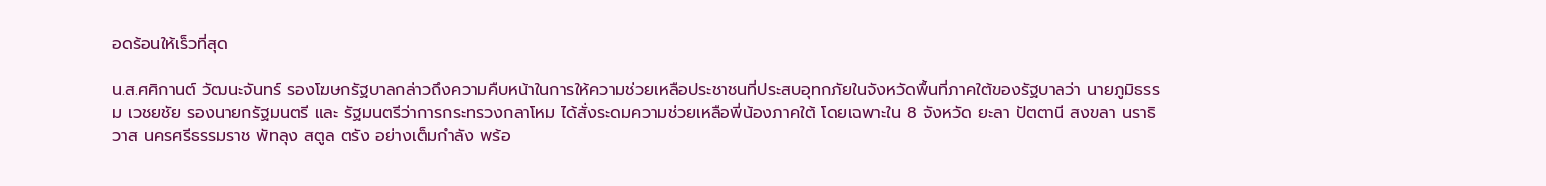อดร้อนให้เร็วที่สุด

น.ส.ศศิกานต์ วัฒนะจันทร์ รองโฆษกรัฐบาลกล่าวถึงความคืบหน้าในการให้ความช่วยเหลือประชาชนที่ประสบอุทกภัยในจังหวัดพื้นที่ภาคใต้ของรัฐบาลว่า นายภูมิธรรม เวชยชัย รองนายกรัฐมนตรี และ รัฐมนตรีว่าการกระทรวงกลาโหม ได้สั่งระดมความช่วยเหลือพี่น้องภาคใต้ โดยเฉพาะใน 8 จังหวัด ยะลา ปัตตานี สงขลา นราธิวาส นครศรีธรรมราช พัทลุง สตูล ตรัง อย่างเต็มกำลัง พร้อ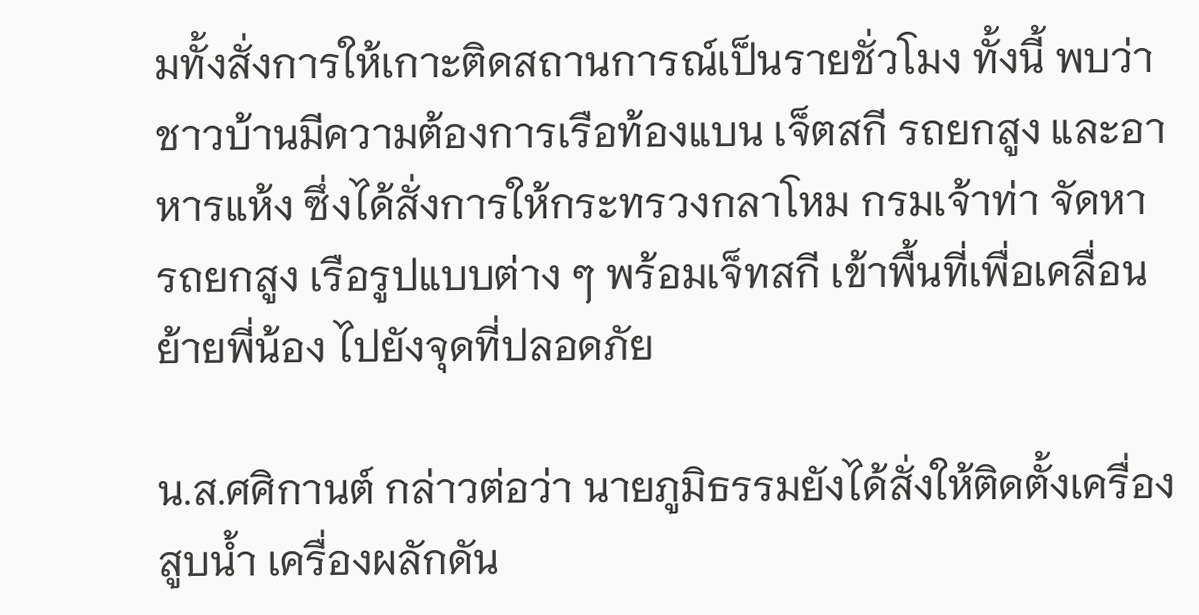มทั้งสั่งการให้เกาะติดสถานการณ์เป็นรายชั่วโมง ทั้งนี้ พบว่าชาวบ้านมีความต้องการเรือท้องแบน เจ็ตสกี รถยกสูง และอาหารแห้ง ซึ่งได้สั่งการให้กระทรวงกลาโหม กรมเจ้าท่า จัดหา รถยกสูง เรือรูปแบบต่าง ๆ พร้อมเจ็ทสกี เข้าพื้นที่เพื่อเคลื่อนย้ายพี่น้อง ไปยังจุดที่ปลอดภัย

น.ส.ศศิกานต์ กล่าวต่อว่า นายภูมิธรรมยังได้สั่งให้ติดตั้งเครื่องสูบน้ำ เครื่องผลักดัน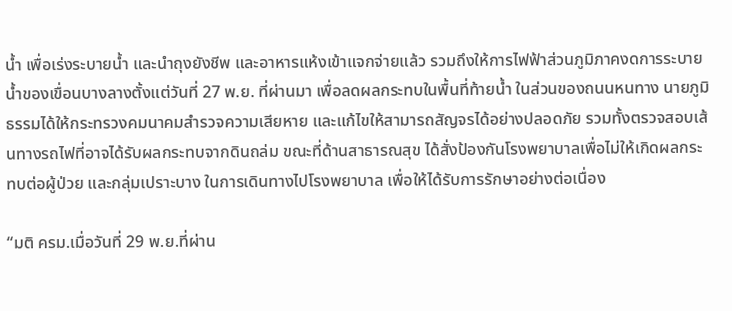น้ำ เพื่อเร่งระบายน้ำ และนำถุงยังชีพ และอาหารแห้งเข้าแจกจ่ายแล้ว รวมถึงให้การไฟฟ้าส่วนภูมิภาคงดการระบายน้ำของเขื่อนบางลางตั้งแต่วันที่ 27 พ.ย. ที่ผ่านมา เพื่อลดผลกระทบในพื้นที่ท้ายน้ำ ในส่วนของถนนหนทาง นายภูมิธรรมได้ให้กระทรวงคมนาคมสำรวจความเสียหาย และแก้ไขให้สามารถสัญจรได้อย่างปลอดภัย รวมทั้งตรวจสอบเส้นทางรถไฟที่อาจได้รับผลกระทบจากดินถล่ม ขณะที่ด้านสาธารณสุข ได้สั่งป้องกันโรงพยาบาลเพื่อไม่ให้เกิดผลกระทบต่อผู้ป่วย และกลุ่มเปราะบาง ในการเดินทางไปโรงพยาบาล เพื่อให้ได้รับการรักษาอย่างต่อเนื่อง

“มติ ครม.เมื่อวันที่ 29 พ.ย.ที่ผ่าน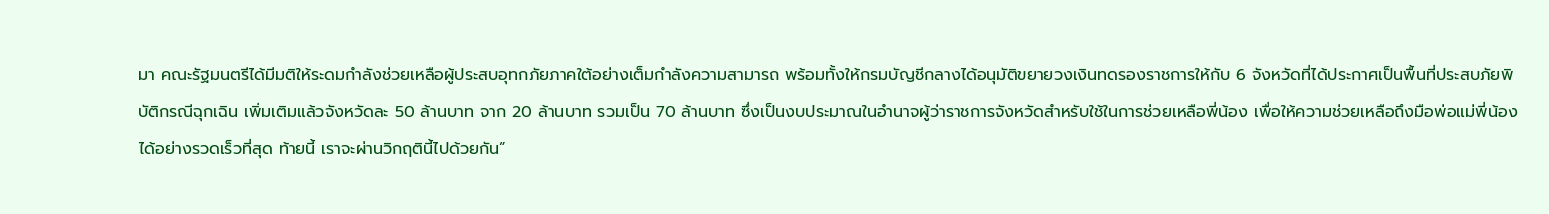มา คณะรัฐมนตรีได้มีมติให้ระดมกำลังช่วยเหลือผู้ประสบอุทกภัยภาคใต้อย่างเต็มกำลังความสามารถ พร้อมทั้งให้กรมบัญชีกลางได้อนุมัติขยายวงเงินทดรองราชการให้กับ 6 จังหวัดที่ได้ประกาศเป็นพื้นที่ประสบภัยพิบัติกรณีฉุกเฉิน เพิ่มเติมแล้วจังหวัดละ 50 ล้านบาท จาก 20 ล้านบาท รวมเป็น 70 ล้านบาท ซึ่งเป็นงบประมาณในอำนาจผู้ว่าราชการจังหวัดสำหรับใช้ในการช่วยเหลือพี่น้อง เพื่อให้ความช่วยเหลือถึงมือพ่อแม่พี่น้องได้อย่างรวดเร็วที่สุด ท้ายนี้ เราจะผ่านวิกฤตินี้ไปด้วยกัน”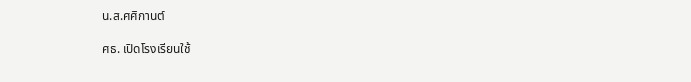น.ส.ศศิกานต์

ศธ. เปิดโรงเรียนใช้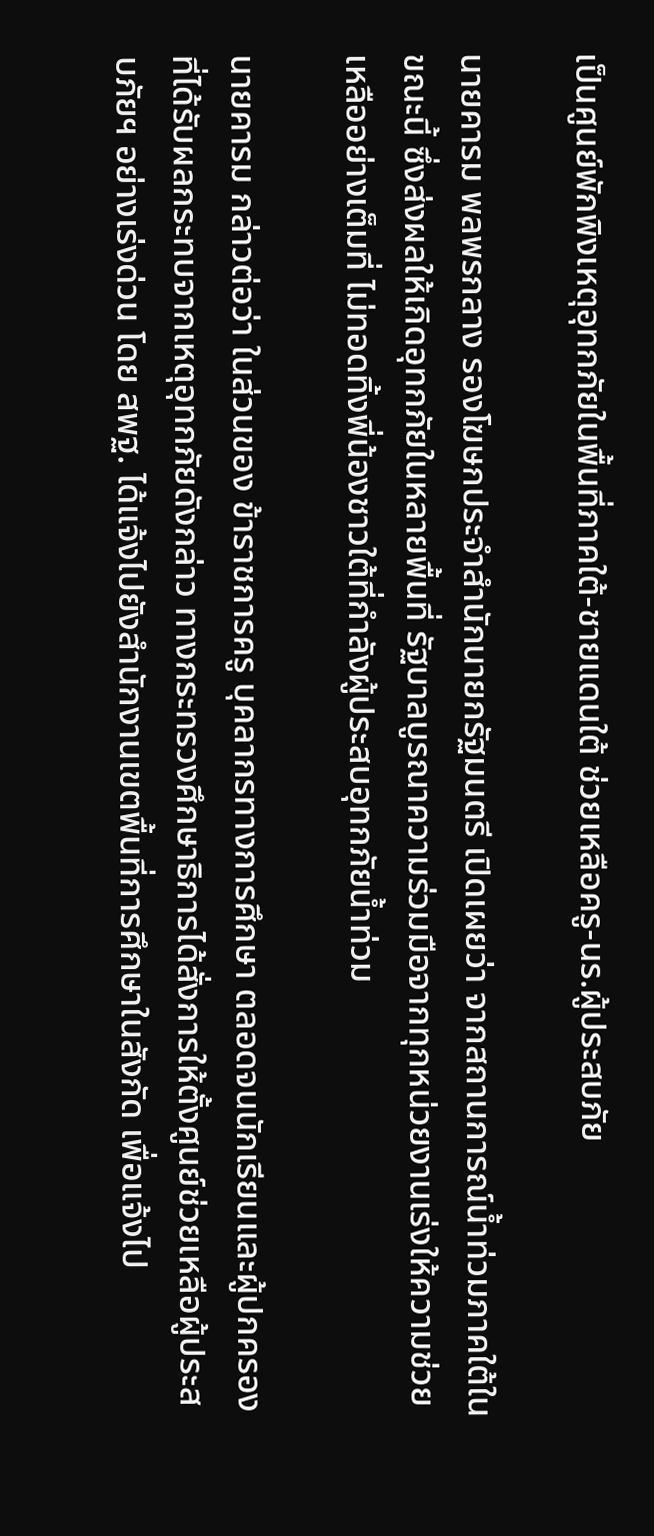เป็นศูนย์พักพิงเหตุอุทกภัยในพื้นที่ภาคใต้-ชายแดนใต้ ช่วยเหลือครู-นร.ผู้ประสบภัย

นายคารม พลพรกลาง รองโฆษกประจำสำนักนายกรัฐมนตรี เปิดเผยว่า จากสถานการณ์น้ำท่วมภาคใต้ในขณะนี้ ซึ่งส่งผลให้เกิดอุทกภัยในหลายพื้นที่ รัฐบาลบูรณาความร่วมมือจากทุกหน่วยงานเร่งให้ความช่วยเหลืออย่างเต็มที่ ไม่ทอดทิ้งพี่น้องชาวใต้ที่กำลังผู้ประสบอุทกภัยน้ำท่วม

นายคารม กล่าวต่อว่า ในส่วนของ ข้าราชการครู บุคลากรทางการศึกษา ตลอดจนนักเรียนและผู้ปกครอง ที่ได้รับผลกระทบจากเหตุอุทกภัยดังกล่าว ทางกระทรวงศึกษาธิการได้สั่งการให้ตั้งศูนย์ช่วยเหลือผู้ประสบภัยฯ อย่างเร่งด่วน โดย สพฐ. ได้แจ้งไปยังสำนักงานเขตพื้นที่การศึกษาในสังกัด เพื่อแจ้งไป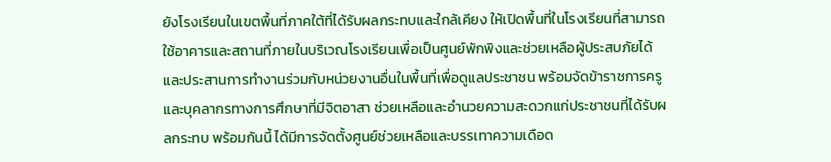ยังโรงเรียนในเขตพื้นที่ภาคใต้ที่ได้รับผลกระทบและใกล้เคียง ให้เปิดพื้นที่ในโรงเรียนที่สามารถใช้อาคารและสถานที่ภายในบริเวณโรงเรียนเพื่อเป็นศูนย์พักพิงและช่วยเหลือผู้ประสบภัยได้ และประสานการทำงานร่วมกับหน่วยงานอื่นในพื้นที่เพื่อดูแลประชาชน พร้อมจัดข้าราชการครูและบุคลากรทางการศึกษาที่มีจิตอาสา ช่วยเหลือและอำนวยความสะดวกแก่ประชาชนที่ได้รับผลกระทบ พร้อมกันนี้ ได้มีการจัดตั้งศูนย์ช่วยเหลือและบรรเทาความเดือด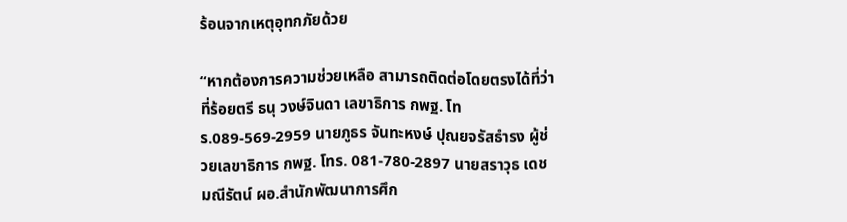ร้อนจากเหตุอุทกภัยด้วย

“หากต้องการความช่วยเหลือ สามารถติดต่อโดยตรงได้ที่ว่าที่ร้อยตรี ธนุ วงษ์จินดา เลขาธิการ กพฐ. โทร.089-569-2959 นายภูธร จันทะหงษ์ ปุณยจรัสธำรง ผู้ช่วยเลขาธิการ กพฐ. โทร. 081-780-2897 นายสราวุธ เดชมณีรัตน์ ผอ.สำนักพัฒนาการศึก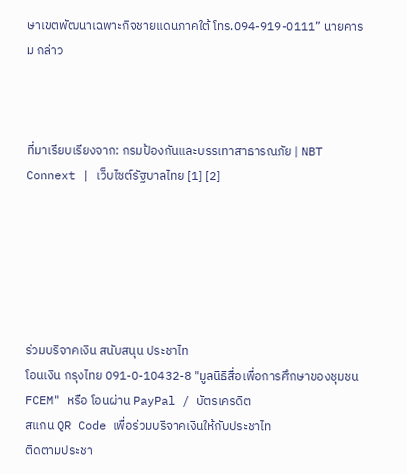ษาเขตพัฒนาเฉพาะกิจชายแดนภาคใต้ โทร.094-919-0111” นายคารม กล่าว



ที่มาเรียบเรียงจาก: กรมป้องกันและบรรเทาสาธารณภัย | NBT Connext | เว็บไซต์รัฐบาลไทย [1] [2]






ร่วมบริจาคเงิน สนับสนุน ประชาไท
โอนเงิน กรุงไทย 091-0-10432-8 "มูลนิธิสื่อเพื่อการศึกษาของชุมชน FCEM" หรือ โอนผ่าน PayPal / บัตรเครดิต
สแกน QR Code เพื่อร่วมบริจาคเงินให้กับประชาไท
ติดตามประชา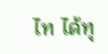ไท ได้ทุ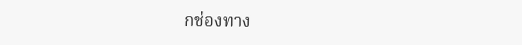กช่องทาง